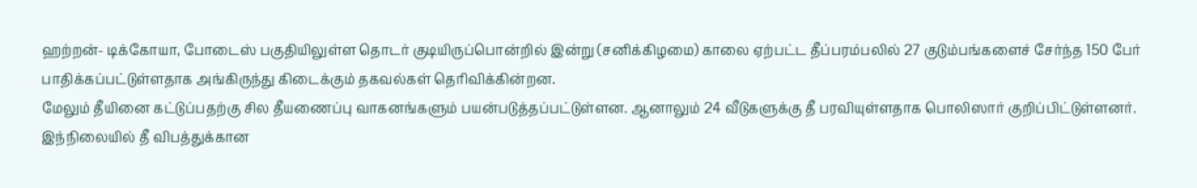ஹற்றன்- டிக்கோயா, போடைஸ் பகுதியிலுள்ள தொடர் குடியிருப்பொன்றில் இன்று (சனிக்கிழமை) காலை ஏற்பட்ட தீப்பரம்பலில் 27 குடும்பங்களைச் சேர்ந்த 150 பேர் பாதிக்கப்பட்டுள்ளதாக அங்கிருந்து கிடைக்கும் தகவல்கள் தெரிவிக்கின்றன.
மேலும் தீயினை கட்டுப்பதற்கு சில தீயணைப்பு வாகனங்களும் பயன்படுத்தப்பட்டுள்ளன. ஆனாலும் 24 வீடுகளுக்கு தீ பரவியுள்ளதாக பொலிஸார் குறிப்பிட்டுள்ளனர்.
இந்நிலையில் தீ விபத்துக்கான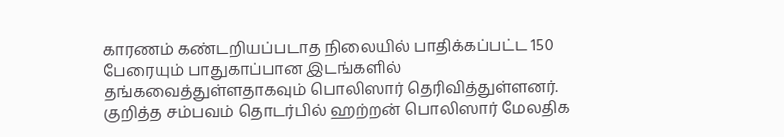காரணம் கண்டறியப்படாத நிலையில் பாதிக்கப்பட்ட 150 பேரையும் பாதுகாப்பான இடங்களில் தங்கவைத்துள்ளதாகவும் பொலிஸார் தெரிவித்துள்ளனர்.
குறித்த சம்பவம் தொடர்பில் ஹற்றன் பொலிஸார் மேலதிக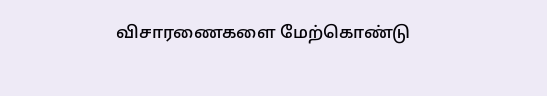விசாரணைகளை மேற்கொண்டு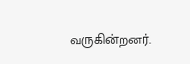வருகின்றனர்.